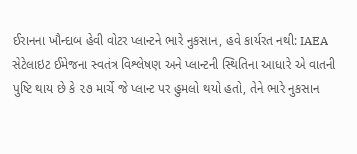ઈરાનના ખૌન્દાબ હેવી વોટર પ્લાન્ટને ભારે નુકસાન, હવે કાર્યરત નથી: IAEA
સેટેલાઇટ ઈમેજના સ્વતંત્ર વિશ્લેષણ અને પ્લાન્ટની સ્થિતિના આધારે એ વાતની પુષ્ટિ થાય છે કે ૨૭ માર્ચે જે પ્લાન્ટ પર હુમલો થયો હતો, તેને ભારે નુકસાન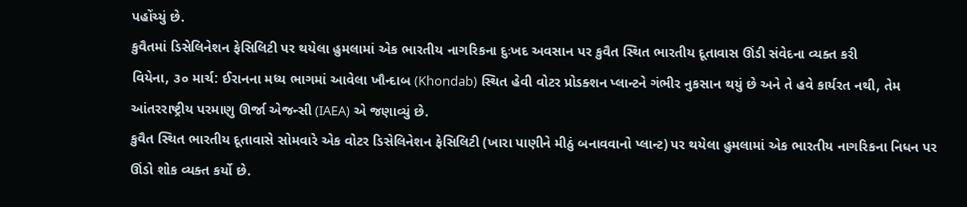પહોંચ્યું છે.
કુવૈતમાં ડિસેલિનેશન ફેસિલિટી પર થયેલા હુમલામાં એક ભારતીય નાગરિકના દુઃખદ અવસાન પર કુવૈત સ્થિત ભારતીય દૂતાવાસ ઊંડી સંવેદના વ્યક્ત કરી
વિયેના, ૩૦ માર્ચ: ઈરાનના મધ્ય ભાગમાં આવેલા ખૌન્દાબ (Khondab) સ્થિત હેવી વોટર પ્રોડક્શન પ્લાન્ટને ગંભીર નુકસાન થયું છે અને તે હવે કાર્યરત નથી, તેમ આંતરરાષ્ટ્રીય પરમાણુ ઊર્જા એજન્સી (IAEA) એ જણાવ્યું છે.
કુવૈત સ્થિત ભારતીય દૂતાવાસે સોમવારે એક વોટર ડિસેલિનેશન ફેસિલિટી (ખારા પાણીને મીઠું બનાવવાનો પ્લાન્ટ) પર થયેલા હુમલામાં એક ભારતીય નાગરિકના નિધન પર ઊંડો શોક વ્યક્ત કર્યો છે.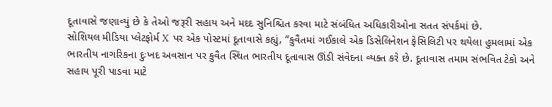દૂતાવાસે જણાવ્યું છે કે તેઓ જરૂરી સહાય અને મદદ સુનિશ્ચિત કરવા માટે સંબંધિત અધિકારીઓના સતત સંપર્કમાં છે.
સોશિયલ મીડિયા પ્લેટફોર્મ X પર એક પોસ્ટમાં દૂતાવાસે કહ્યું, “કુવૈતમાં ગઈકાલે એક ડિસેલિનેશન ફેસિલિટી પર થયેલા હુમલામાં એક ભારતીય નાગરિકના દુઃખદ અવસાન પર કુવૈત સ્થિત ભારતીય દૂતાવાસ ઊંડી સંવેદના વ્યક્ત કરે છે. દૂતાવાસ તમામ સંભવિત ટેકો અને સહાય પૂરી પાડવા માટે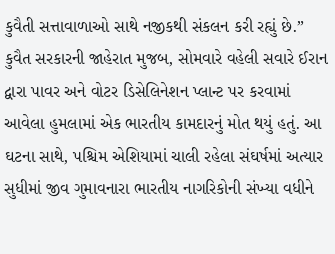કુવૈતી સત્તાવાળાઓ સાથે નજીકથી સંકલન કરી રહ્યું છે.”
કુવૈત સરકારની જાહેરાત મુજબ, સોમવારે વહેલી સવારે ઈરાન દ્વારા પાવર અને વોટર ડિસેલિનેશન પ્લાન્ટ પર કરવામાં આવેલા હુમલામાં એક ભારતીય કામદારનું મોત થયું હતું. આ ઘટના સાથે, પશ્ચિમ એશિયામાં ચાલી રહેલા સંઘર્ષમાં અત્યાર સુધીમાં જીવ ગુમાવનારા ભારતીય નાગરિકોની સંખ્યા વધીને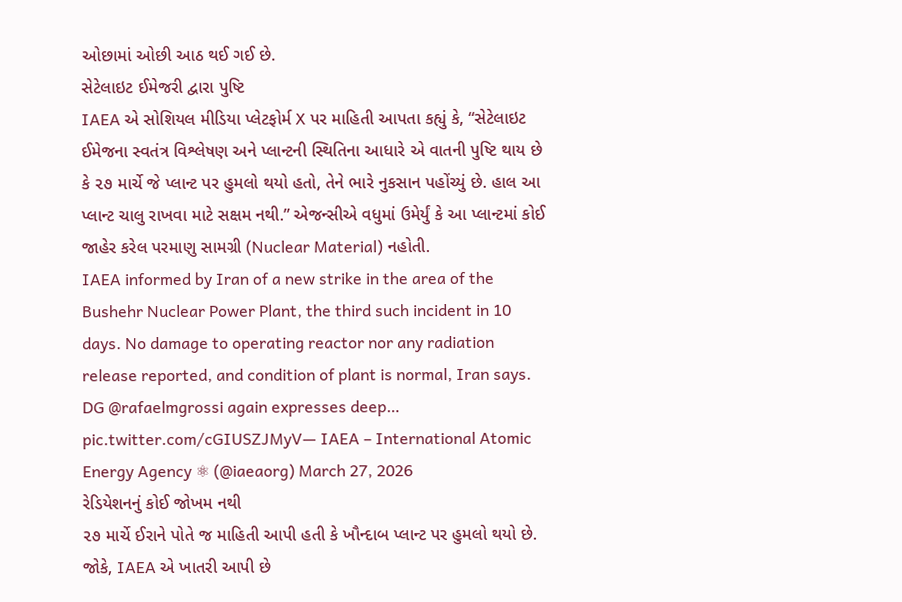ઓછામાં ઓછી આઠ થઈ ગઈ છે.
સેટેલાઇટ ઈમેજરી દ્વારા પુષ્ટિ
IAEA એ સોશિયલ મીડિયા પ્લેટફોર્મ X પર માહિતી આપતા કહ્યું કે, “સેટેલાઇટ ઈમેજના સ્વતંત્ર વિશ્લેષણ અને પ્લાન્ટની સ્થિતિના આધારે એ વાતની પુષ્ટિ થાય છે કે ૨૭ માર્ચે જે પ્લાન્ટ પર હુમલો થયો હતો, તેને ભારે નુકસાન પહોંચ્યું છે. હાલ આ પ્લાન્ટ ચાલુ રાખવા માટે સક્ષમ નથી.” એજન્સીએ વધુમાં ઉમેર્યું કે આ પ્લાન્ટમાં કોઈ જાહેર કરેલ પરમાણુ સામગ્રી (Nuclear Material) નહોતી.
IAEA informed by Iran of a new strike in the area of the Bushehr Nuclear Power Plant, the third such incident in 10 days. No damage to operating reactor nor any radiation release reported, and condition of plant is normal, Iran says.
DG @rafaelmgrossi again expresses deep… pic.twitter.com/cGIUSZJMyV— IAEA – International Atomic Energy Agency ⚛ (@iaeaorg) March 27, 2026
રેડિયેશનનું કોઈ જોખમ નથી
૨૭ માર્ચે ઈરાને પોતે જ માહિતી આપી હતી કે ખૌન્દાબ પ્લાન્ટ પર હુમલો થયો છે. જોકે, IAEA એ ખાતરી આપી છે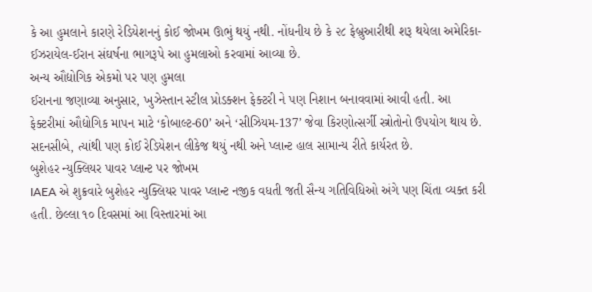કે આ હુમલાને કારણે રેડિયેશનનું કોઈ જોખમ ઊભું થયું નથી. નોંધનીય છે કે ૨૮ ફેબ્રુઆરીથી શરૂ થયેલા અમેરિકા-ઈઝરાયેલ-ઈરાન સંઘર્ષના ભાગરૂપે આ હુમલાઓ કરવામાં આવ્યા છે.
અન્ય ઔદ્યોગિક એકમો પર પણ હુમલા
ઈરાનના જણાવ્યા અનુસાર, ખુઝેસ્તાન સ્ટીલ પ્રોડક્શન ફેક્ટરી ને પણ નિશાન બનાવવામાં આવી હતી. આ ફેક્ટરીમાં ઔદ્યોગિક માપન માટે ‘કોબાલ્ટ-60’ અને ‘સીઝિયમ-137’ જેવા કિરણોત્સર્ગી સ્ત્રોતોનો ઉપયોગ થાય છે. સદનસીબે, ત્યાંથી પણ કોઈ રેડિયેશન લીકેજ થયું નથી અને પ્લાન્ટ હાલ સામાન્ય રીતે કાર્યરત છે.
બુશેહર ન્યુક્લિયર પાવર પ્લાન્ટ પર જોખમ
IAEA એ શુક્રવારે બુશેહર ન્યુક્લિયર પાવર પ્લાન્ટ નજીક વધતી જતી સૈન્ય ગતિવિધિઓ અંગે પણ ચિંતા વ્યક્ત કરી હતી. છેલ્લા ૧૦ દિવસમાં આ વિસ્તારમાં આ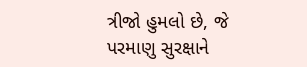ત્રીજો હુમલો છે, જે પરમાણુ સુરક્ષાને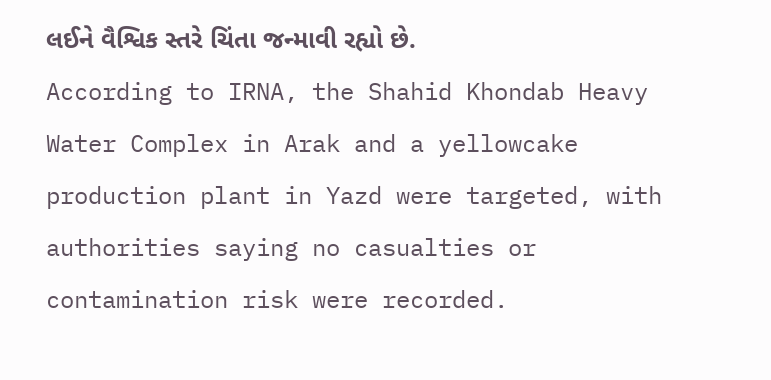લઈને વૈશ્વિક સ્તરે ચિંતા જન્માવી રહ્યો છે.
According to IRNA, the Shahid Khondab Heavy Water Complex in Arak and a yellowcake production plant in Yazd were targeted, with authorities saying no casualties or contamination risk were recorded.